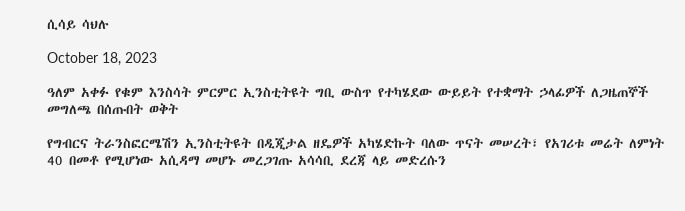ሲሳይ ሳህሉ

October 18, 2023

ዓለም አቀፉ የቁም እንስሳት ምርምር ኢንስቲትዩት ግቢ ውስጥ የተካሄደው ውይይት የተቋማት ኃላፊዎች ለጋዜጠኞች መግለጫ በሰጡበት ወቅት

የግብርና ትራንስፎርሜሽን ኢንስቲትዩት በዲጂታል ዘዴዎች አካሄድኩት ባለው ጥናት መሠረት፣ የአገሪቱ መሬት ለምነት 40 በመቶ የሚሆነው አሲዳማ መሆኑ መረጋገጡ አሳሳቢ ደረጃ ላይ መድረሱን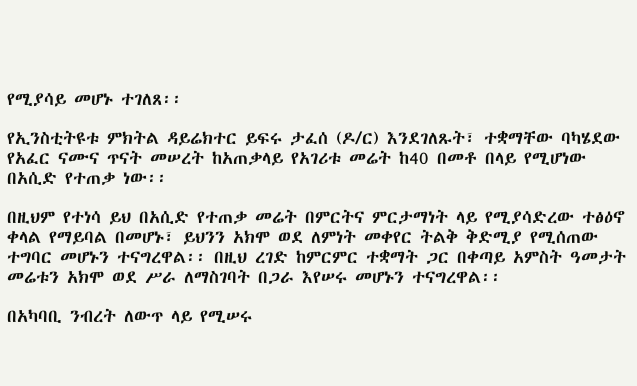የሚያሳይ መሆኑ ተገለጸ፡፡

የኢንስቲትዩቱ ምክትል ዳይሬክተር ይፍሩ ታፈሰ (ዶ/ር) እንደገለጹት፣ ተቋማቸው ባካሄደው የአፈር ናሙና ጥናት መሠረት ከአጠቃላይ የአገሪቱ መሬት ከ40 በመቶ በላይ የሚሆነው በአሲድ የተጠቃ ነው፡፡

በዚህም የተነሳ ይህ በአሲድ የተጠቃ መሬት በምርትና ምርታማነት ላይ የሚያሳድረው ተፅዕኖ ቀላል የማይባል በመሆኑ፣ ይህንን አክሞ ወደ ለምነት መቀየር ትልቅ ቅድሚያ የሚሰጠው ተግባር መሆኑን ተናግረዋል፡፡ በዚህ ረገድ ከምርምር ተቋማት ጋር በቀጣይ አምስት ዓመታት መሬቱን አክሞ ወደ ሥራ ለማስገባት በጋራ እየሠሩ መሆኑን ተናግረዋል፡፡

በአካባቢ ንብረት ለውጥ ላይ የሚሠሩ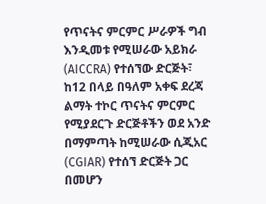የጥናትና ምርምር ሥራዎች ግብ እንዲመቱ የሚሠራው አይክራ (AICCRA) የተሰኘው ድርጅት፣ ከ12 በላይ በዓለም አቀፍ ደረጃ ልማት ተኮር ጥናትና ምርምር የሚያደርጉ ድርጅቶችን ወደ አንድ በማምጣት ከሚሠራው ሲጂአር (CGIAR) የተሰኘ ድርጅት ጋር በመሆን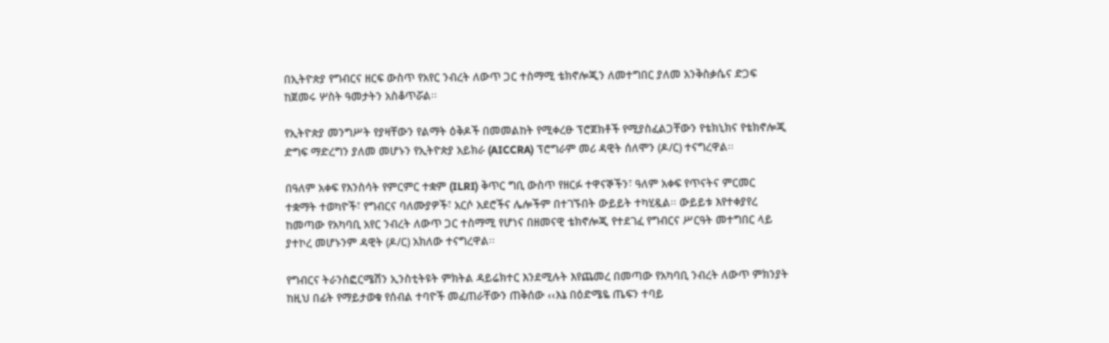በኢትዮጵያ የግብርና ዘርፍ ውስጥ የአየር ንብረት ለውጥ ጋር ተስማሚ ቴክኖሎጂን ለመተግበር ያለመ አንቅስቃሴና ድጋፍ ከጀመሩ ሦስት ዓመታትን አስቆጥሯል፡፡

የኢትዮጵያ መንግሥት የያዛቸውን የልማት ዕቅዶች በመመልከት የሚቀረፁ ፕሮጀክቶች የሚያስፈልጋቸውን የቴክኒክና የቴክኖሎጂ ድግፍ ማድረግን ያለመ መሆኑን የኢትዮጵያ አይክራ (AICCRA) ፕሮግራም መሪ ዳዊት ሰለሞን (ዶ/ር) ተናግረዋል፡፡

በዓለም አቀፍ የእንስሳት የምርምር ተቋም (ILRI) ቅጥር ግቢ ውስጥ የዘርፉ ተዋናኞችን፣ ዓለም አቀፍ የጥናትና ምርመር ተቋማት ተወካዮች፣ የግብርና ባለሙያዎች፣ አርሶ አደሮችና ሌሎችም በተገኙበት ውይይት ተካሂዷል፡፡ ውይይቱ እየተቀያየረ ከመጣው የአካባቢ አየር ንብረት ለውጥ ጋር ተስማሚ የሆነና በዘመናዊ ቴክኖሎጂ የተደገፈ የግብርና ሥርዓት መተግበር ላይ ያተኮረ መሆኑንም ዳዊት (ዶ/ር) አክለው ተናግረዋል፡፡

የግብርና ትራንስፎርሜሽን ኢንስቲትዩት ምክትል ዳይሬክተር እንደሚሉት እየጨመረ በመጣው የአካባቢ ንብረት ለውጥ ምክንያት ከዚህ በፊት የማይታወቁ የሰብል ተባዮች መፈጠራቸውን ጠቅሰው ‹‹እኔ በዕድሜዬ ጤፍን ተባይ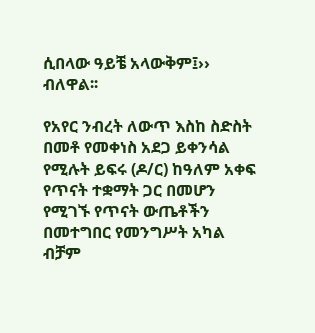ሲበላው ዓይቼ አላውቅም፤›› ብለዋል፡፡

የአየር ንብረት ለውጥ እስከ ስድስት በመቶ የመቀነስ አደጋ ይቀንሳል የሚሉት ይፍሩ (ዶ/ር) ከዓለም አቀፍ የጥናት ተቋማት ጋር በመሆን የሚገኙ የጥናት ውጤቶችን በመተግበር የመንግሥት አካል ብቻም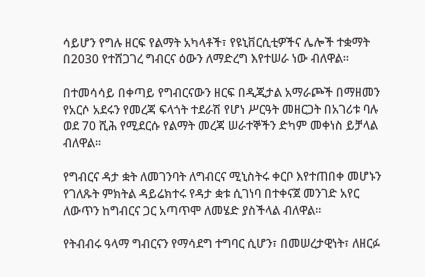ሳይሆን የግሉ ዘርፍ የልማት አካላቶች፣ የዩኒቨርሲቲዎችና ሌሎች ተቋማት በ2030 የተሸጋገረ ግብርና ዕውን ለማድረግ እየተሠራ ነው ብለዋል፡፡

በተመሳሳይ በቀጣይ የግብርናውን ዘርፍ በዲጂታል አማራጮች በማዘመን የአርሶ አደሩን የመረጃ ፍላጎት ተደራሽ የሆነ ሥርዓት መዘርጋት በአገሪቱ ባሉ ወደ 70 ሺሕ የሚደርሱ የልማት መረጃ ሠራተኞችን ድካም መቀነስ ይቻላል ብለዋል፡፡

የግብርና ዳታ ቋት ለመገንባት ለግብርና ሚኒስትሩ ቀርቦ እየተጠበቀ መሆኑን የገለጹት ምክትል ዳይሬክተሩ የዳታ ቋቱ ሲገነባ በተቀናጀ መንገድ አየር ለውጥን ከግብርና ጋር አጣጥሞ ለመሄድ ያስችላል ብለዋል፡፡

የትብብሩ ዓላማ ግብርናን የማሳደግ ተግባር ሲሆን፣ በመሠረታዊነት፣ ለዘርፉ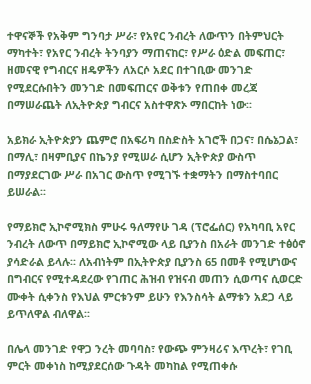ተዋናኞች የአቅም ግንባታ ሥራ፣ የአየር ንብረት ለውጥን በትምህርት ማካተት፣ የአየር ንብረት ትንባያን ማጠናከር፣ የሥራ ዕድል መፍጠር፣ ዘመናዊ የግብርና ዘዴዎችን ለአርሶ አደር በተገቢው መንገድ የሚደርሱበትን መንገድ በመፍጠርና ወቅቱን የጠበቀ መረጃ በማሠራጨት ለኢትዮጵያ ግብርና አስተዋጽኦ ማበርከት ነው፡፡

አይክራ ኢትዮጵያን ጨምሮ በአፍሪካ በስድስት አገሮች በጋና፣ በሴኔጋል፣ በማሊ፣ በዛምቢያና በኬንያ የሚሠራ ሲሆን ኢትዮጵያ ውስጥ በማያደርገው ሥራ በአገር ውስጥ የሚገኙ ተቋማትን በማስተባበር ይሠራል፡፡

የማይክሮ ኢኮኖሚክስ ምሁሩ ዓለማየሁ ገዳ (ፕሮፌሰር) የአካባቢ አየር ንብረት ለውጥ በማይክሮ ኢኮኖሚው ላይ ቢያንስ በአራት መንገድ ተፅዕኖ ያሳድራል ይላሉ፡፡ ለአብነትም በኢትዮጵያ ቢያንስ 65 በመቶ የሚሆነውና በግብርና የሚተዳደረው የገጠር ሕዝብ የዝናብ መጠን ሲወጣና ሲወርድ ሙቀት ሲቀንስ የእህል ምርቱንም ይሁን የእንስሳት ልማቱን አደጋ ላይ ይጥለዋል ብለዋል፡፡

በሌላ መንገድ የዋጋ ንረት መባባስ፣ የውጭ ምንዛሪና እጥረት፣ የገቢ ምርት መቀነስ ከሚያደርሰው ጉዳት መካከል የሚጠቀሱ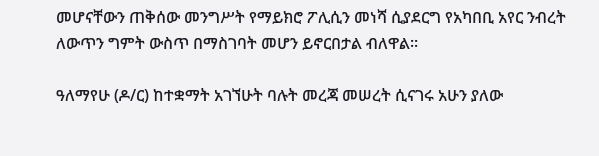መሆናቸውን ጠቅሰው መንግሥት የማይክሮ ፖሊሲን መነሻ ሲያደርግ የአካበቢ አየር ንብረት ለውጥን ግምት ውስጥ በማስገባት መሆን ይኖርበታል ብለዋል፡፡

ዓለማየሁ (ዶ/ር) ከተቋማት አገኘሁት ባሉት መረጃ መሠረት ሲናገሩ አሁን ያለው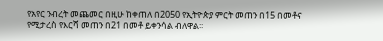የአየር ንብረት መጨመር በዚሁ ከቀጠለ በ2050 የኢትዮጵያ ምርት መጠን በ15 በመቶና የሚታረስ የእርሻ መጠን በ21 በመቶ ይቀንሳል ብለዋል፡፡